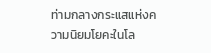ท่ามกลางกระแสแห่งความนิยมโยคะในโล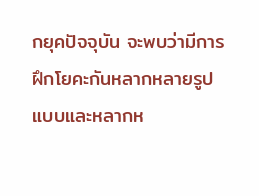กยุคปัจจุบัน จะพบว่ามีการฝึกโยคะกันหลากหลายรูปแบบและหลากห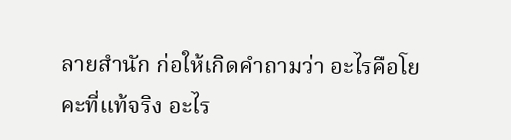ลายสำนัก ก่อให้เกิดคำถามว่า อะไรคือโยคะที่แท้จริง อะไร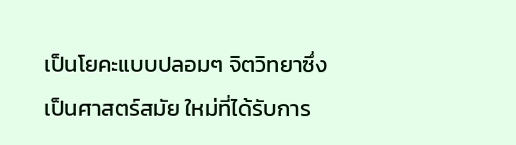เป็นโยคะแบบปลอมๆ จิตวิทยาซึ่งเป็นศาสตร์สมัย ใหม่ที่ได้รับการ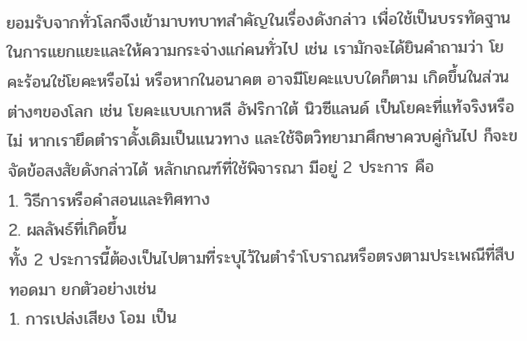ยอมรับจากทั่วโลกจึงเข้ามาบทบาทสำคัญในเรื่องดังกล่าว เพื่อใช้เป็นบรรทัดฐานในการแยกแยะและให้ความกระจ่างแก่คนทั่วไป เช่น เรามักจะได้ยินคำถามว่า โยคะร้อนใช่โยคะหรือไม่ หรือหากในอนาคต อาจมีโยคะแบบใดก็ตาม เกิดขึ้นในส่วนต่างๆของโลก เช่น โยคะแบบเกาหลี อัฟริกาใต้ นิวซีแลนด์ เป็นโยคะที่แท้จริงหรือไม่ หากเรายึดตำราดั้งเดิมเป็นแนวทาง และใช้จิตวิทยามาศึกษาควบคู่กันไป ก็จะขจัดข้อสงสัยดังกล่าวได้ หลักเกณฑ์ที่ใช้พิจารณา มีอยู่ 2 ประการ คือ
1. วิธีการหรือคำสอนและทิศทาง
2. ผลลัพธ์ที่เกิดขึ้น
ทั้ง 2 ประการนี้ต้องเป็นไปตามที่ระบุไว้ในตำรำโบราณหรือตรงตามประเพณีที่สืบทอดมา ยกตัวอย่างเช่น
1. การเปล่งเสียง โอม เป็น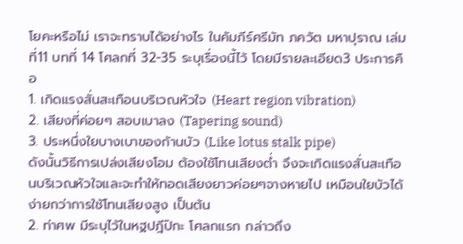โยคะหรือไม่ เราจะทราบได้อย่างไร ในคัมภีร์ศรีมัท ภควัต มหาปุราณ เล่มที่11 บทที่ 14 โศลกที่ 32-35 ระบุเรื่องนี้ไว้ โดยมีรายละเอียด3 ประการคือ
1. เกิดแรงสั่นสะเทือนบริเวณหัวใจ (Heart region vibration)
2. เสียงที่ค่อยๆ สอบเบาลง (Tapering sound)
3. ประหนึ่งใยบางเบาของก้านบัว (Like lotus stalk pipe)
ดังนั้นวิธีการเปล่งเสียงโอม ต้องใช้โทนเสียงต่ำ จึงจะเกิดแรงสั่นสะเทือนบริเวณหัวใจและจะทำให้ทอดเสียงยาวค่อยๆจางหายไป เหมือนใยบัวได้ง่ายกว่าการใช้โทนเสียงสูง เป็นต้น
2. ท่าศพ มีระบุไว้ในหฐปฎีปิกะ โศลกแรก กล่าวถึง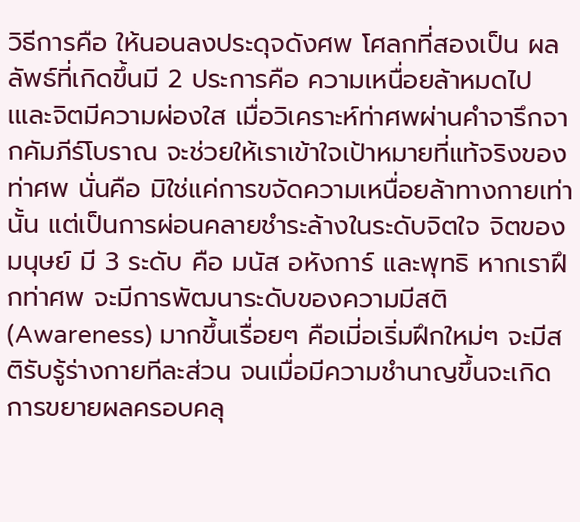วิธีการคือ ให้นอนลงประดุจดังศพ โศลกที่สองเป็น ผลลัพธ์ที่เกิดขึ้นมี 2 ประการคือ ความเหนื่อยล้าหมดไปเและจิตมีความผ่องใส เมื่อวิเคราะห์ท่าศพผ่านคำจารึกจากคัมภีร์โบราณ จะช่วยให้เราเข้าใจเป้าหมายที่แท้จริงของท่าศพ นั่นคือ มิใช่แค่การขจัดความเหนื่อยล้าทางกายเท่านั้น แต่เป็นการผ่อนคลายชำระล้างในระดับจิตใจ จิตของมนุษย์ มี 3 ระดับ คือ มนัส อหังการ์ และพุทธิ หากเราฝึกท่าศพ จะมีการพัฒนาระดับของความมีสติ (Awareness) มากขึ้นเรื่อยๆ คือเมี่อเริ่มฝึกใหม่ๆ จะมีสติรับรู้ร่างกายทีละส่วน จนเมื่อมีความชำนาญขึ้นจะเกิดการขยายผลครอบคลุ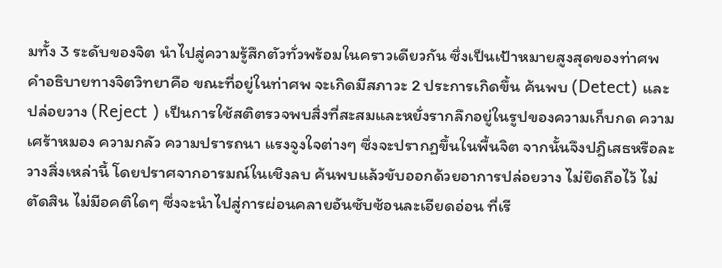มทั้ง 3 ระดับของจิต นำไปสู่ความรู้สึกตัวทั่วพร้อมในคราวเดียวกัน ซึ่งเป็นเป้าหมายสูงสุดของท่าศพ
คำอธิบายทางจิตวิทยาคือ ขณะที่อยู่ในท่าศพ จะเกิดมีสภาวะ 2 ประการเกิดขึ้น ค้นพบ (Detect) และ ปล่อยวาง (Reject ) เป็นการใช้สติตรวจพบสิ่งที่สะสมและหยั่งรากลึกอยู่ในรูปของความเก็บกด ความเศร้าหมอง ความกลัว ความปรารถนา แรงจูงใจต่างๆ ซึ่งจะปรากฏขึ้นในพื้นจิต จากนั้นจึงปฎิเสธหรือละวางสิ่งเหล่านี้ โดยปราศจากอารมณ์ในเชิงลบ ค้นพบแล้วขับออกด้วยอาการปล่อยวาง ไม่ยึดถือไว้ ไม่ตัดสิน ไม่มีอคติใดๆ ซึ่งจะนำไปสู่การผ่อนคลายอันซับซ้อนละเอียดอ่อน ที่เรี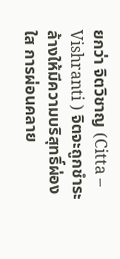ยกว่า จิตวิชาญ (Citta – Vishranti ) จิตจะถูกชำระล้างให้มีความบริสุทธิ์ผ่องใส การผ่อนคลาย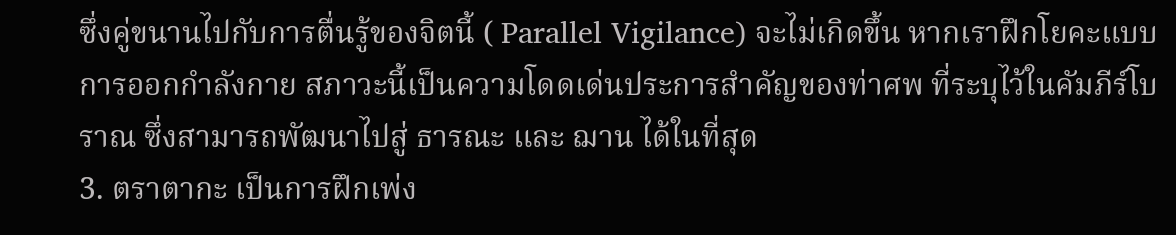ซึ่งคู่ขนานไปกับการตื่นรู้ของจิตนี้ ( Parallel Vigilance) จะไม่เกิดขึ้น หากเราฝึกโยคะแบบการออกกำลังกาย สภาวะนี้เป็นความโดดเด่นประการสำคัญของท่าศพ ที่ระบุไว้ในคัมภีร์โบราณ ซึ่งสามารถพัฒนาไปสู่ ธารณะ และ ฌาน ได้ในที่สุด
3. ตราตากะ เป็นการฝึกเพ่ง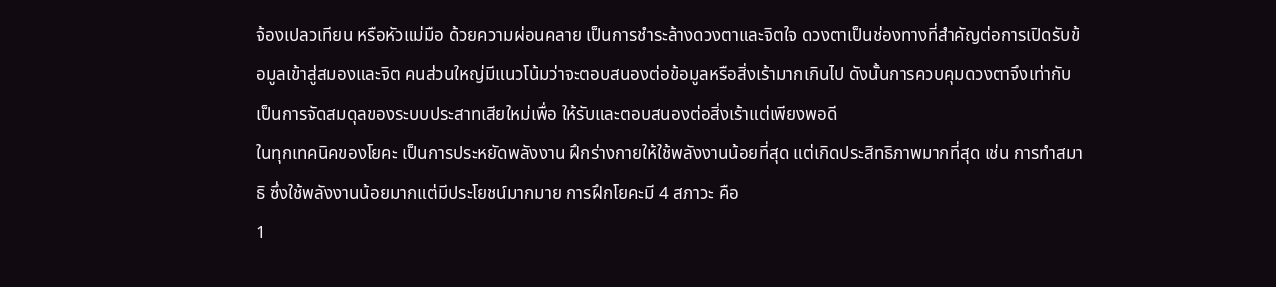จ้องเปลวเทียน หรือหัวแม่มือ ด้วยความผ่อนคลาย เป็นการชำระล้างดวงตาและจิตใจ ดวงตาเป็นช่องทางที่สำคัญต่อการเปิดรับข้อมูลเข้าสู่สมองและจิต คนส่วนใหญ่มีแนวโน้มว่าจะตอบสนองต่อข้อมูลหรือสิ่งเร้ามากเกินไป ดังนั้นการควบคุมดวงตาจึงเท่ากับเป็นการจัดสมดุลของระบบประสาทเสียใหม่เพื่อ ให้รับและตอบสนองต่อสิ่งเร้าแต่เพียงพอดี
ในทุกเทคนิคของโยคะ เป็นการประหยัดพลังงาน ฝึกร่างกายให้ใช้พลังงานน้อยที่สุด แต่เกิดประสิทธิภาพมากที่สุด เช่น การทำสมาธิ ซึ่งใช้พลังงานน้อยมากแต่มีประโยชน์มากมาย การฝึกโยคะมี 4 สภาวะ คือ
1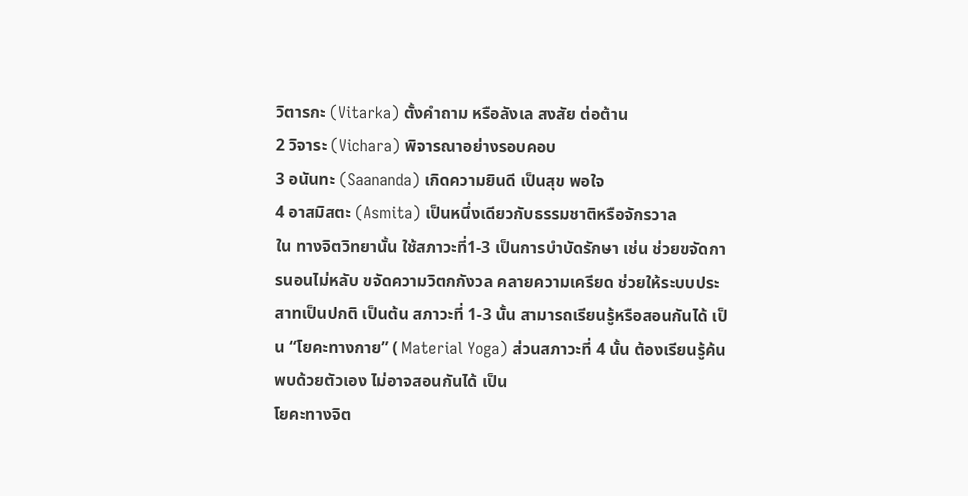วิตารกะ (Vitarka) ตั้งคำถาม หรือลังเล สงสัย ต่อต้าน
2 วิจาระ (Vichara) พิจารณาอย่างรอบคอบ
3 อนันทะ (Saananda) เกิดความยินดี เป็นสุข พอใจ
4 อาสมิสตะ (Asmita) เป็นหนึ่งเดียวกับธรรมชาติหรือจักรวาล
ใน ทางจิตวิทยานั้น ใช้สภาวะที่1-3 เป็นการบำบัดรักษา เช่น ช่วยขจัดการนอนไม่หลับ ขจัดความวิตกกังวล คลายความเครียด ช่วยให้ระบบประสาทเป็นปกติ เป็นต้น สภาวะที่ 1-3 นั้น สามารถเรียนรู้หรือสอนกันได้ เป็น “โยคะทางกาย” ( Material Yoga) ส่วนสภาวะที่ 4 นั้น ต้องเรียนรู้ค้นพบด้วยตัวเอง ไม่อาจสอนกันได้ เป็น
โยคะทางจิต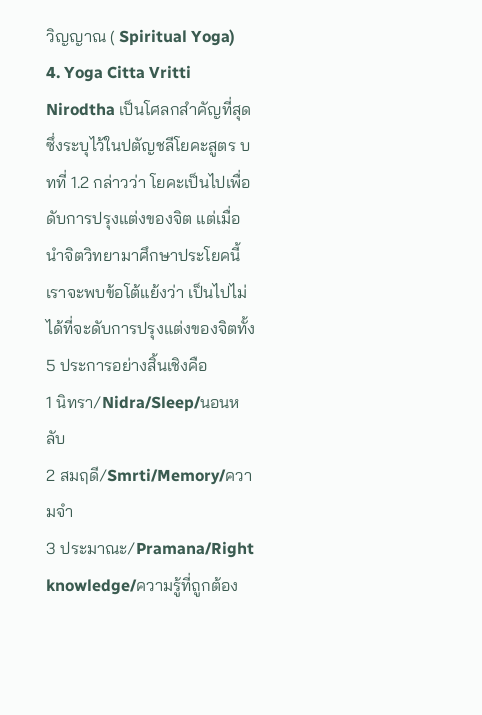วิญญาณ ( Spiritual Yoga)
4. Yoga Citta Vritti Nirodtha เป็นโศลกสำคัญที่สุดซึ่งระบุไว้ในปตัญชลีโยคะสูตร บทที่ 1.2 กล่าวว่า โยคะเป็นไปเพื่อดับการปรุงแต่งของจิต แต่เมื่อนำจิตวิทยามาศึกษาประโยคนี้ เราจะพบข้อโต้แย้งว่า เป็นไปไม่ได้ที่จะดับการปรุงแต่งของจิตทั้ง 5 ประการอย่างสิ้นเชิงคือ
1 นิทรา/Nidra/Sleep/นอนหลับ
2 สมฤดี/Smrti/Memory/ความจำ
3 ประมาณะ/Pramana/Right knowledge/ความรู้ที่ถูกต้อง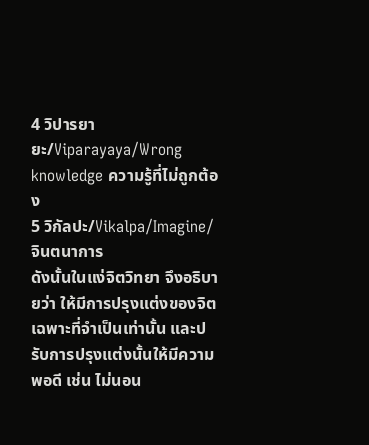4 วิปารยายะ/Viparayaya/Wrong knowledge ความรู้ที่ไม่ถูกต้อง
5 วิกัลปะ/Vikalpa/Imagine/จินตนาการ
ดังนั้นในแง่จิตวิทยา จึงอธิบายว่า ให้มีการปรุงแต่งของจิตเฉพาะที่จำเป็นเท่านั้น และปรับการปรุงแต่งนั้นให้มีความพอดี เช่น ไม่นอน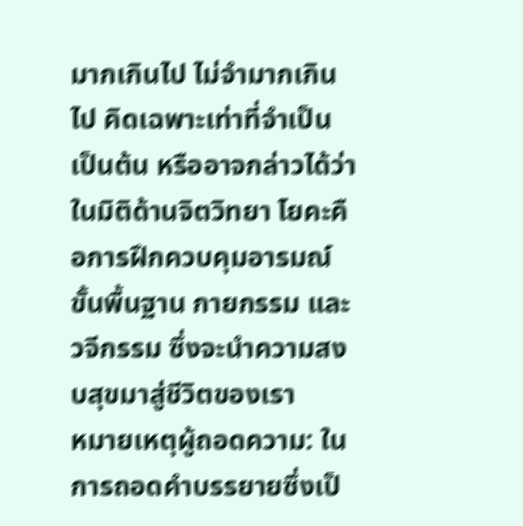มากเกินไป ไม่จำมากเกินไป คิดเฉพาะเท่าที่จำเป็น เป็นต้น หรืออาจกล่าวได้ว่า ในมิติด้านจิตวิทยา โยคะคือการฝึกควบคุมอารมณ์ขั้นพื้นฐาน กายกรรม และวจีกรรม ซึ่งจะนำความสงบสุขมาสู่ชีวิตของเรา
หมายเหตุผู้ถอดความ: ในการถอดคำบรรยายซึ่งเป็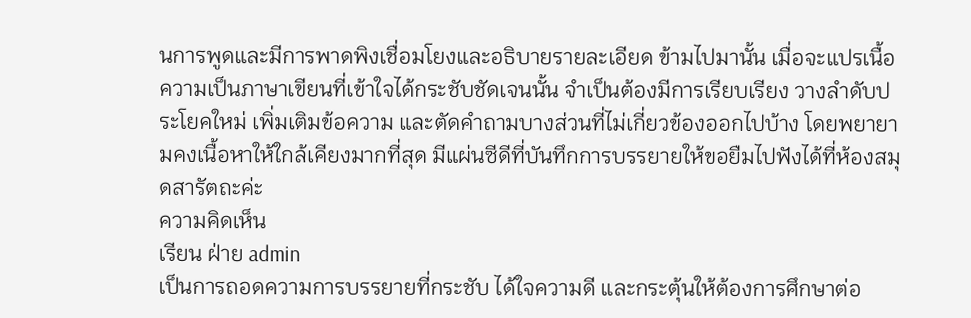นการพูดและมีการพาดพิงเชื่อมโยงและอธิบายรายละเอียด ข้ามไปมานั้น เมื่อจะแปรเนื้อความเป็นภาษาเขียนที่เข้าใจได้กระชับชัดเจนนั้น จำเป็นต้องมีการเรียบเรียง วางลำดับประโยคใหม่ เพิ่มเติมข้อความ และตัดคำถามบางส่วนที่ไม่เกี่ยวข้องออกไปบ้าง โดยพยายามคงเนื้อหาให้ใกล้เคียงมากที่สุด มีแผ่นซีดีที่บันทึกการบรรยายให้ขอยืมไปฟังได้ที่ห้องสมุดสารัตถะค่ะ
ความคิดเห็น
เรียน ฝ่าย admin
เป็นการถอดความการบรรยายที่กระชับ ได้ใจความดี และกระตุ้นให้ต้องการศึกษาต่อ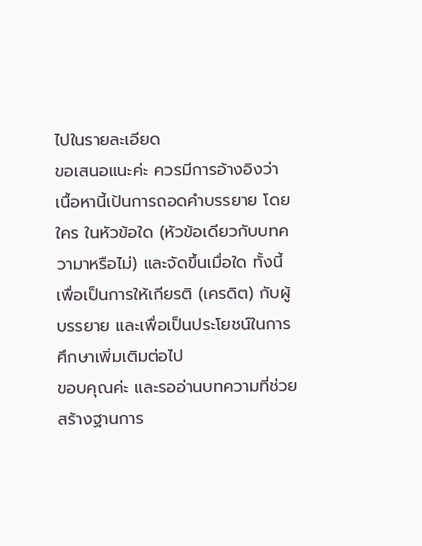ไปในรายละเอียด
ขอเสนอแนะค่ะ ควรมีการอ้างอิงว่า เนื้อหานี้เป้นการถอดคำบรรยาย โดย ใคร ในหัวข้อใด (หัวข้อเดียวกับบทความาหรือไม่) และจัดขึ้นเมื่อใด ทั้งนี้เพื่อเป็นการให้เกียรติ (เครดิต) กับผู้บรรยาย และเพื่อเป็นประโยชน์ในการศึกษาเพิ่มเติมต่อไป
ขอบคุณค่ะ และรออ่านบทความที่ช่วยสร้างฐานการ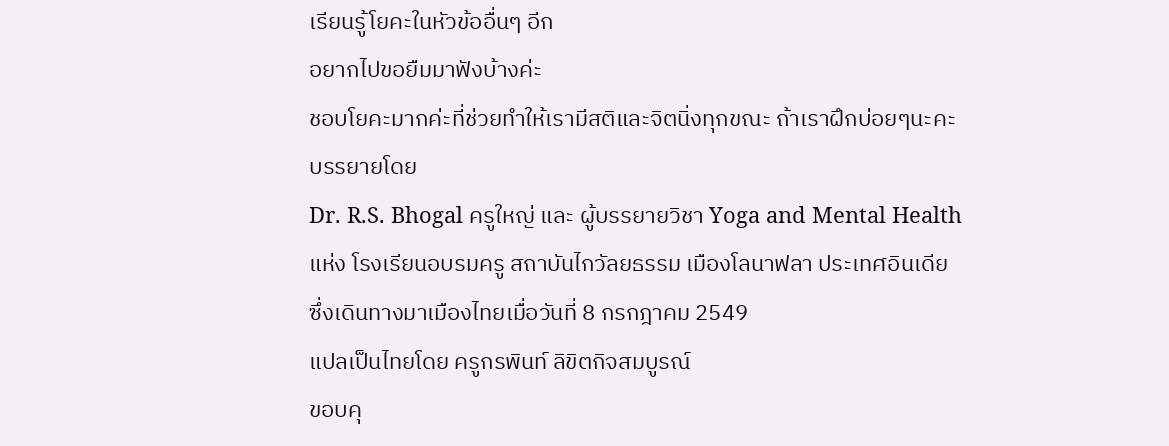เรียนรู้โยคะในหัวข้ออื่นๆ อีก
อยากไปขอยืมมาฟังบ้างค่ะ
ชอบโยคะมากค่ะที่ช่วยทำให้เรามีสติและจิตนิ่งทุกขณะ ถ้าเราฝึกบ่อยๆนะคะ
บรรยายโดย
Dr. R.S. Bhogal ครูใหญ่ และ ผู้บรรยายวิชา Yoga and Mental Health
แห่ง โรงเรียนอบรมครู สถาบันไกวัลยธรรม เมืองโลนาฟลา ประเทศอินเดีย
ซึ่งเดินทางมาเมืองไทยเมื่อวันที่ 8 กรกฎาคม 2549
แปลเป็นไทยโดย ครูกรพินท์ ลิขิตกิจสมบูรณ์
ขอบคุ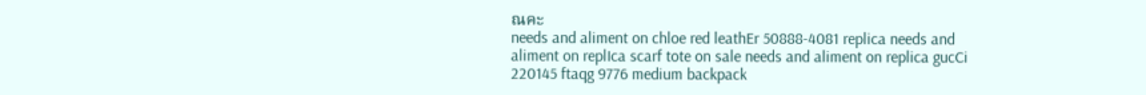ณคะ
needs and aliment on chloe red leathEr 50888-4081 replica needs and aliment on replIca scarf tote on sale needs and aliment on replica gucCi 220145 ftaqg 9776 medium backpack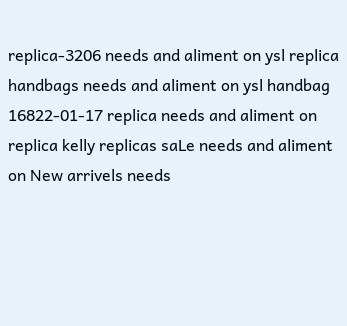replica-3206 needs and aliment on ysl replica handbags needs and aliment on ysl handbag 16822-01-17 replica needs and aliment on replica kelly replicas saLe needs and aliment on New arrivels needs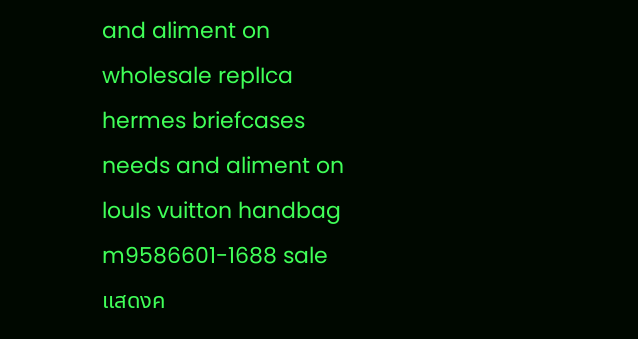and aliment on wholesale replIca hermes briefcases needs and aliment on louIs vuitton handbag m9586601-1688 sale
แสดงค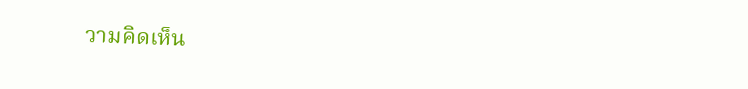วามคิดเห็น